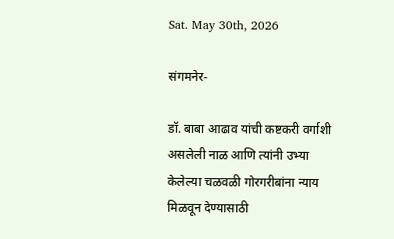Sat. May 30th, 2026

संगमनेर-

डॉ. बाबा आढाव यांची कष्टकरी वर्गाशी असलेली नाळ आणि त्यांनी उभ्या केलेल्या चळवळी गोरगरीबांना न्याय मिळवून देण्यासाठी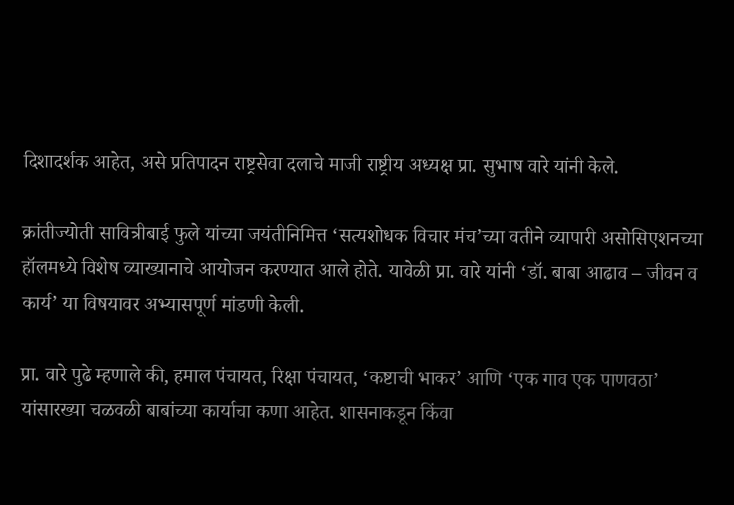दिशादर्शक आहेत, असे प्रतिपादन राष्ट्रसेवा दलाचे माजी राष्ट्रीय अध्यक्ष प्रा. सुभाष वारे यांनी केले.

क्रांतीज्योती सावित्रीबाई फुले यांच्या जयंतीनिमित्त ‘सत्यशोधक विचार मंच’च्या वतीने व्यापारी असोसिएशनच्या हॉलमध्ये विशेष व्याख्यानाचे आयोजन करण्यात आले होते. यावेळी प्रा. वारे यांनी ‘डॉ. बाबा आढाव – जीवन व कार्य’ या विषयावर अभ्यासपूर्ण मांडणी केली.

प्रा. वारे पुढे म्हणाले की, हमाल पंचायत, रिक्षा पंचायत, ‘कष्टाची भाकर’ आणि ‘एक गाव एक पाणवठा’ यांसारख्या चळवळी बाबांच्या कार्याचा कणा आहेत. शासनाकडून किंवा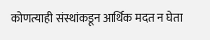कोणत्याही संस्थांकडून आर्थिक मदत न घेता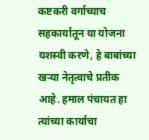कष्टकरी वर्गाच्याच सहकार्यातून या योजना यशस्वी करणे, हे बाबांच्या खऱ्या नेतृत्वाचे प्रतीक आहे. हमाल पंचायत हा त्यांच्या कार्याचा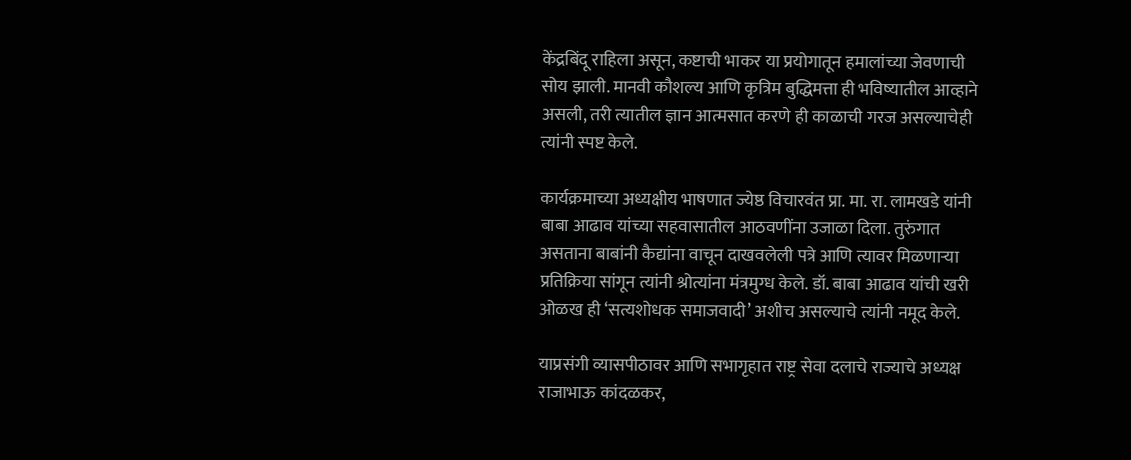केंद्रबिंदू राहिला असून, कष्टाची भाकर या प्रयोगातून हमालांच्या जेवणाची सोय झाली. मानवी कौशल्य आणि कृत्रिम बुद्धिमत्ता ही भविष्यातील आव्हाने असली, तरी त्यातील ज्ञान आत्मसात करणे ही काळाची गरज असल्याचेही त्यांनी स्पष्ट केले.

कार्यक्रमाच्या अध्यक्षीय भाषणात ज्येष्ठ विचारवंत प्रा. मा. रा. लामखडे यांनी बाबा आढाव यांच्या सहवासातील आठवणींना उजाळा दिला. तुरुंगात असताना बाबांनी कैद्यांना वाचून दाखवलेली पत्रे आणि त्यावर मिळणाऱ्या प्रतिक्रिया सांगून त्यांनी श्रोत्यांना मंत्रमुग्ध केले. डॉ. बाबा आढाव यांची खरी ओळख ही ‘सत्यशोधक समाजवादी’ अशीच असल्याचे त्यांनी नमूद केले.

याप्रसंगी व्यासपीठावर आणि सभागृहात राष्ट्र सेवा दलाचे राज्याचे अध्यक्ष राजाभाऊ कांदळकर,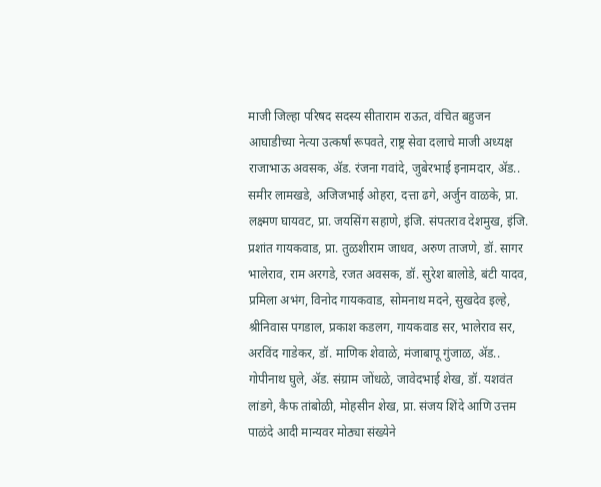माजी जिल्हा परिषद सदस्य सीताराम राऊत, वंचित बहुजन आघाडीच्या नेत्या उत्कर्षां रूपवते, राष्ट्र सेवा दलाचे माजी अध्यक्ष राजाभाऊ अवसक, ॲड. रंजना गवांदे, जुबेरभाई इनामदार, ॲड.. समीर लामखडे, अजिजभाई ओहरा, दत्ता ढगे, अर्जुन वाळके, प्रा. लक्ष्मण घायवट, प्रा. जयसिंग सहाणे, इंजि. संपतराव देशमुख, इंजि. प्रशांत गायकवाड, प्रा. तुळशीराम जाधव, अरुण ताजणे, डॉ. सागर भालेराव, राम अरगडे, रजत अवसक, डॉ. सुरेश बालोडे, बंटी यादव, प्रमिला अभंग, विनोद गायकवाड, सोमनाथ मदने, सुखदेव इल्हे, श्रीनिवास पगडाल, प्रकाश कडलग, गायकवाड सर, भालेराव सर, अरविंद गाडेकर, डॉ. माणिक शेवाळे, मंजाबापू गुंजाळ, ॲड.. गोपीनाथ घुले, ॲड. संग्राम जोंधळे, जावेदभाई शेख, डॉ. यशवंत लांडगे, कैफ तांबोळी, मोहसीन शेख, प्रा. संजय शिंदे आणि उत्तम पाळंदे आदी मान्यवर मोठ्या संख्येने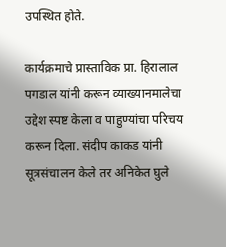उपस्थित होते.

कार्यक्रमाचे प्रास्ताविक प्रा. हिरालाल पगडाल यांनी करून व्याख्यानमालेचा उद्देश स्पष्ट केला व पाहुण्यांचा परिचय करून दिला. संदीप काकड यांनी सूत्रसंचालन केले तर अनिकेत घुले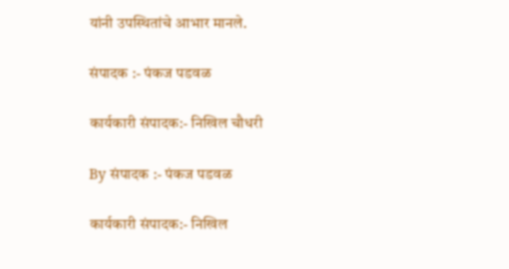यांनी उपस्थितांचे आभार मानले.

संपादक :- पंकज पडवळ

कार्यकारी संपादक:- निखिल चौधरी

By संपादक :- पंकज पडवळ

कार्यकारी संपादक:- निखिल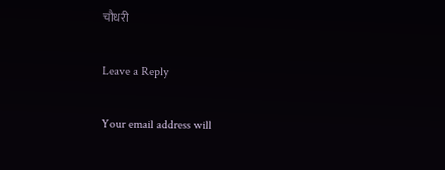चौधरी

Leave a Reply

Your email address will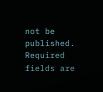not be published. Required fields are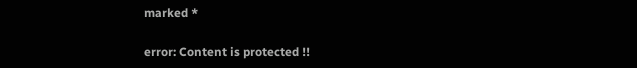marked *

error: Content is protected !!